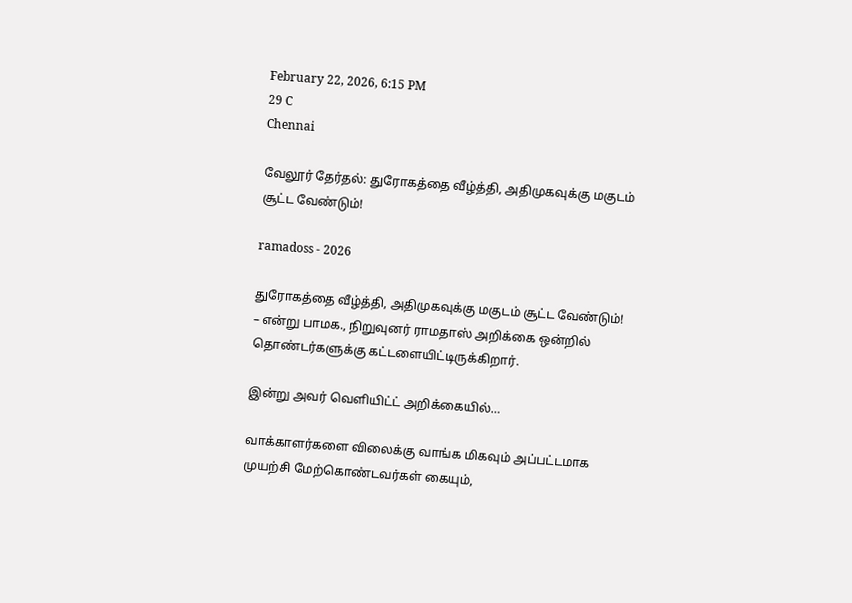February 22, 2026, 6:15 PM
29 C
Chennai

வேலூர் தேர்தல்: துரோகத்தை வீழ்த்தி, அதிமுகவுக்கு மகுடம் சூட்ட வேண்டும்!

ramadoss - 2026

துரோகத்தை வீழ்த்தி, அதிமுகவுக்கு மகுடம் சூட்ட வேண்டும்! – என்று பாமக., நிறுவுனர் ராமதாஸ் அறிக்கை ஒன்றில் தொண்டர்களுக்கு கட்டளையிட்டிருக்கிறார்.

இன்று அவர் வெளியிட்ட் அறிக்கையில்…

வாக்காளர்களை விலைக்கு வாங்க மிகவும் அப்பட்டமாக முயற்சி மேற்கொண்டவர்கள் கையும்,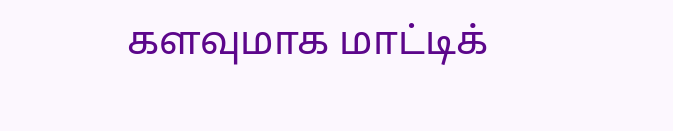களவுமாக மாட்டிக்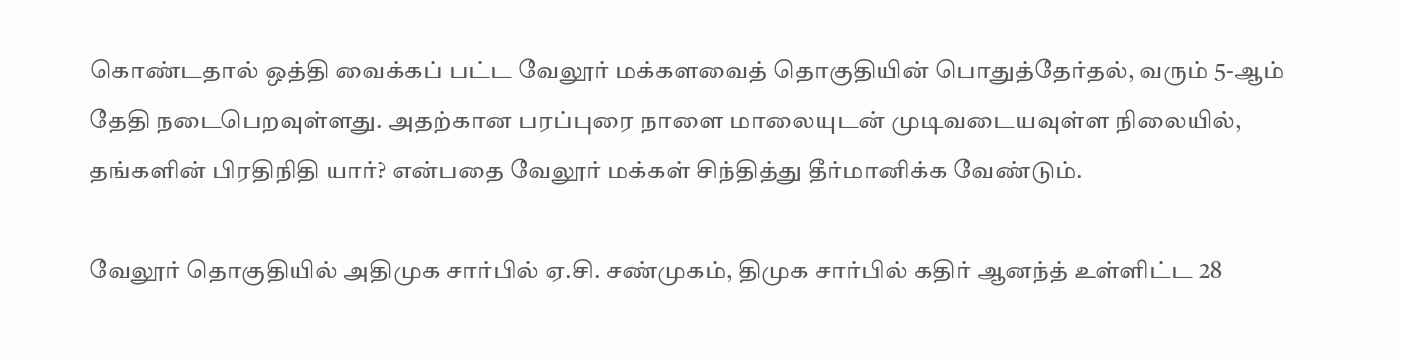கொண்டதால் ஒத்தி வைக்கப் பட்ட வேலூர் மக்களவைத் தொகுதியின் பொதுத்தேர்தல், வரும் 5-ஆம் தேதி நடைபெறவுள்ளது. அதற்கான பரப்புரை நாளை மாலையுடன் முடிவடையவுள்ள நிலையில், தங்களின் பிரதிநிதி யார்? என்பதை வேலூர் மக்கள் சிந்தித்து தீர்மானிக்க வேண்டும்.

வேலூர் தொகுதியில் அதிமுக சார்பில் ஏ.சி. சண்முகம், திமுக சார்பில் கதிர் ஆனந்த் உள்ளிட்ட 28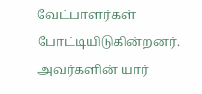வேட்பாளர்கள் போட்டியிடுகின்றனர். அவர்களின் யார்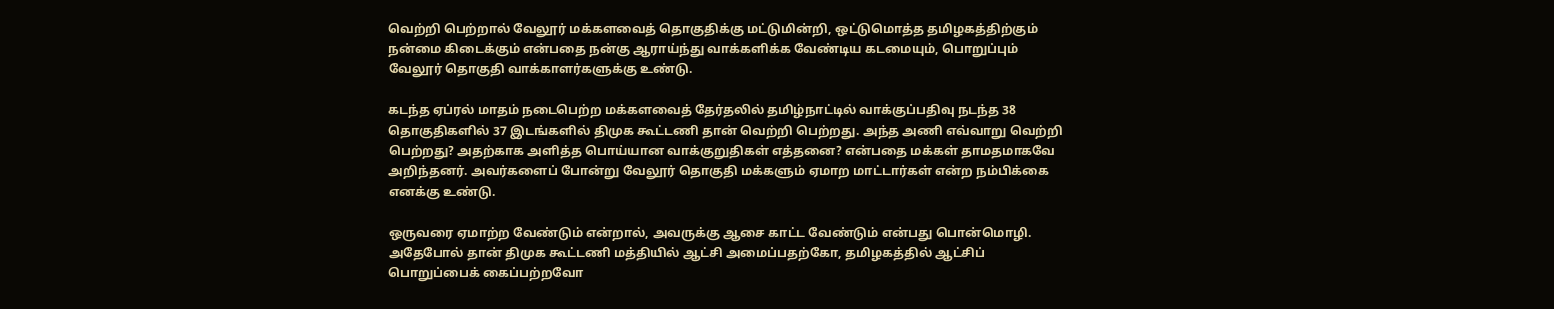வெற்றி பெற்றால் வேலூர் மக்களவைத் தொகுதிக்கு மட்டுமின்றி, ஒட்டுமொத்த தமிழகத்திற்கும் நன்மை கிடைக்கும் என்பதை நன்கு ஆராய்ந்து வாக்களிக்க வேண்டிய கடமையும், பொறுப்பும் வேலூர் தொகுதி வாக்காளர்களுக்கு உண்டு.

கடந்த ஏப்ரல் மாதம் நடைபெற்ற மக்களவைத் தேர்தலில் தமிழ்நாட்டில் வாக்குப்பதிவு நடந்த 38 தொகுதிகளில் 37 இடங்களில் திமுக கூட்டணி தான் வெற்றி பெற்றது. அந்த அணி எவ்வாறு வெற்றி பெற்றது? அதற்காக அளித்த பொய்யான வாக்குறுதிகள் எத்தனை? என்பதை மக்கள் தாமதமாகவே அறிந்தனர். அவர்களைப் போன்று வேலூர் தொகுதி மக்களும் ஏமாற மாட்டார்கள் என்ற நம்பிக்கை எனக்கு உண்டு.

ஒருவரை ஏமாற்ற வேண்டும் என்றால், அவருக்கு ஆசை காட்ட வேண்டும் என்பது பொன்மொழி. அதேபோல் தான் திமுக கூட்டணி மத்தியில் ஆட்சி அமைப்பதற்கோ, தமிழகத்தில் ஆட்சிப் பொறுப்பைக் கைப்பற்றவோ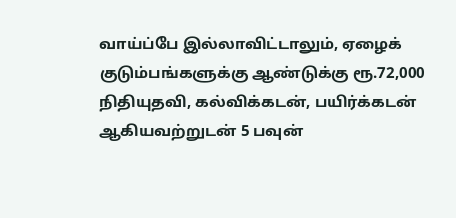வாய்ப்பே இல்லாவிட்டாலும், ஏழைக் குடும்பங்களுக்கு ஆண்டுக்கு ரூ.72,000 நிதியுதவி, கல்விக்கடன், பயிர்க்கடன் ஆகியவற்றுடன் 5 பவுன்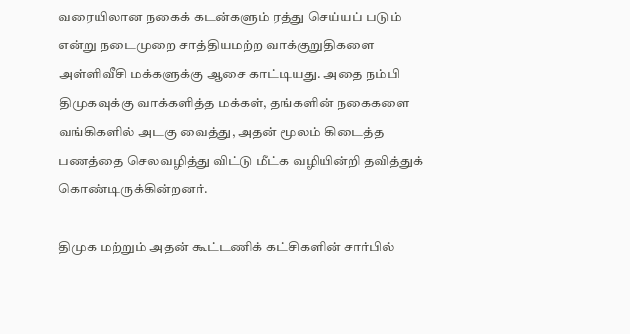வரையிலான நகைக் கடன்களும் ரத்து செய்யப் படும் என்று நடைமுறை சாத்தியமற்ற வாக்குறுதிகளை அள்ளிவீசி மக்களுக்கு ஆசை காட்டியது. அதை நம்பி திமுகவுக்கு வாக்களித்த மக்கள், தங்களின் நகைகளை வங்கிகளில் அடகு வைத்து, அதன் மூலம் கிடைத்த பணத்தை செலவழித்து விட்டு மீட்க வழியின்றி தவித்துக் கொண்டிருக்கின்றனர்.

திமுக மற்றும் அதன் கூட்டணிக் கட்சிகளின் சார்பில்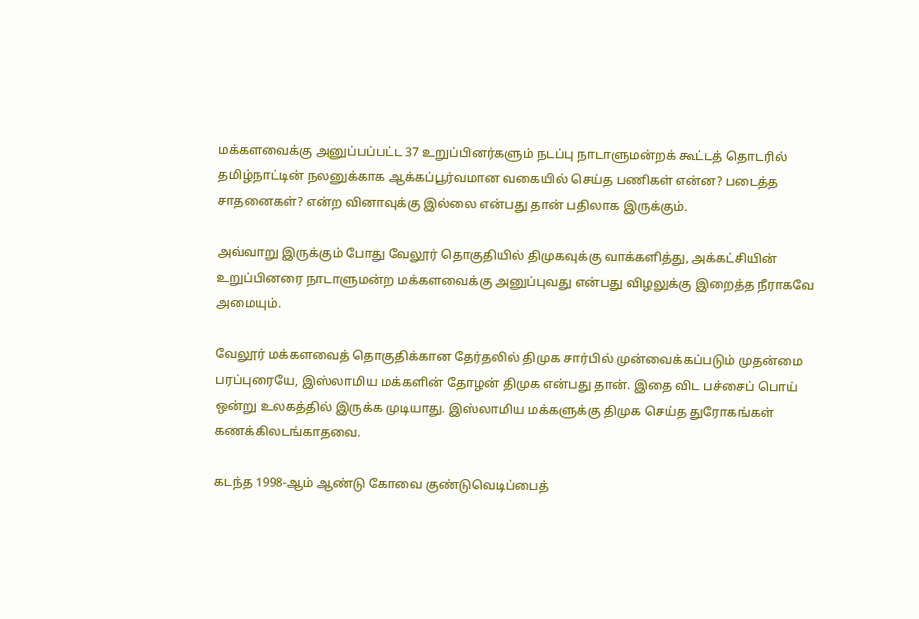மக்களவைக்கு அனுப்பப்பட்ட 37 உறுப்பினர்களும் நடப்பு நாடாளுமன்றக் கூட்டத் தொடரில் தமிழ்நாட்டின் நலனுக்காக ஆக்கப்பூர்வமான வகையில் செய்த பணிகள் என்ன? படைத்த சாதனைகள்? என்ற வினாவுக்கு இல்லை என்பது தான் பதிலாக இருக்கும்.

அவ்வாறு இருக்கும் போது வேலூர் தொகுதியில் திமுகவுக்கு வாக்களித்து, அக்கட்சியின் உறுப்பினரை நாடாளுமன்ற மக்களவைக்கு அனுப்புவது என்பது விழலுக்கு இறைத்த நீராகவே அமையும்.

வேலூர் மக்களவைத் தொகுதிக்கான தேர்தலில் திமுக சார்பில் முன்வைக்கப்படும் முதன்மை பரப்புரையே, இஸ்லாமிய மக்களின் தோழன் திமுக என்பது தான். இதை விட பச்சைப் பொய் ஒன்று உலகத்தில் இருக்க முடியாது. இஸ்லாமிய மக்களுக்கு திமுக செய்த துரோகங்கள் கணக்கிலடங்காதவை.

கடந்த 1998-ஆம் ஆண்டு கோவை குண்டுவெடிப்பைத்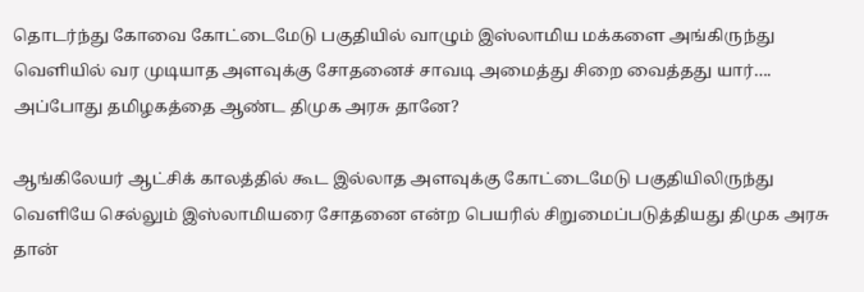தொடர்ந்து கோவை கோட்டைமேடு பகுதியில் வாழும் இஸ்லாமிய மக்களை அங்கிருந்து வெளியில் வர முடியாத அளவுக்கு சோதனைச் சாவடி அமைத்து சிறை வைத்தது யார்…. அப்போது தமிழகத்தை ஆண்ட திமுக அரசு தானே?

ஆங்கிலேயர் ஆட்சிக் காலத்தில் கூட இல்லாத அளவுக்கு கோட்டைமேடு பகுதியிலிருந்து வெளியே செல்லும் இஸ்லாமியரை சோதனை என்ற பெயரில் சிறுமைப்படுத்தியது திமுக அரசு தான்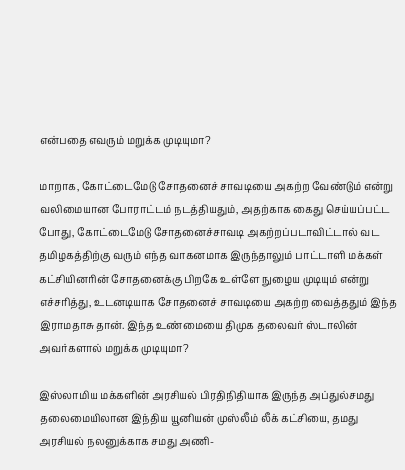என்பதை எவரும் மறுக்க முடியுமா?

மாறாக, கோட்டைமேடு சோதனைச் சாவடியை அகற்ற வேண்டும் என்று வலிமையான போராட்டம் நடத்தியதும், அதற்காக கைது செய்யப்பட்ட போது, கோட்டைமேடு சோதனைச்சாவடி அகற்றப்படாவிட்டால் வட தமிழகத்திற்கு வரும் எந்த வாகனமாக இருந்தாலும் பாட்டாளி மக்கள் கட்சியினரின் சோதனைக்கு பிறகே உள்ளே நுழைய முடியும் என்று எச்சரித்து, உடனடியாக சோதனைச் சாவடியை அகற்ற வைத்ததும் இந்த இராமதாசு தான். இந்த உண்மையை திமுக தலைவர் ஸ்டாலின் அவர்களால் மறுக்க முடியுமா?

இஸ்லாமிய மக்களின் அரசியல் பிரதிநிதியாக இருந்த அப்துல்சமது தலைமையிலான இந்திய யூனியன் முஸ்லீம் லீக் கட்சியை, தமது அரசியல் நலனுக்காக சமது அணி-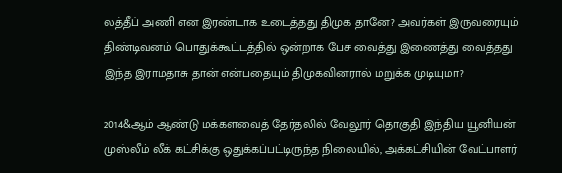லத்தீப் அணி என இரண்டாக உடைத்தது திமுக தானே? அவர்கள் இருவரையும் திண்டிவனம் பொதுக்கூட்டத்தில் ஒன்றாக பேச வைத்து இணைத்து வைத்தது இந்த இராமதாசு தான் என்பதையும் திமுகவினரால் மறுக்க முடியுமா?

2014&ஆம் ஆண்டு மக்களவைத் தேர்தலில் வேலூர் தொகுதி இந்திய யூனியன் முஸ்லீம் லீக் கட்சிக்கு ஒதுக்கப்பட்டிருந்த நிலையில், அக்கட்சியின் வேட்பாளர்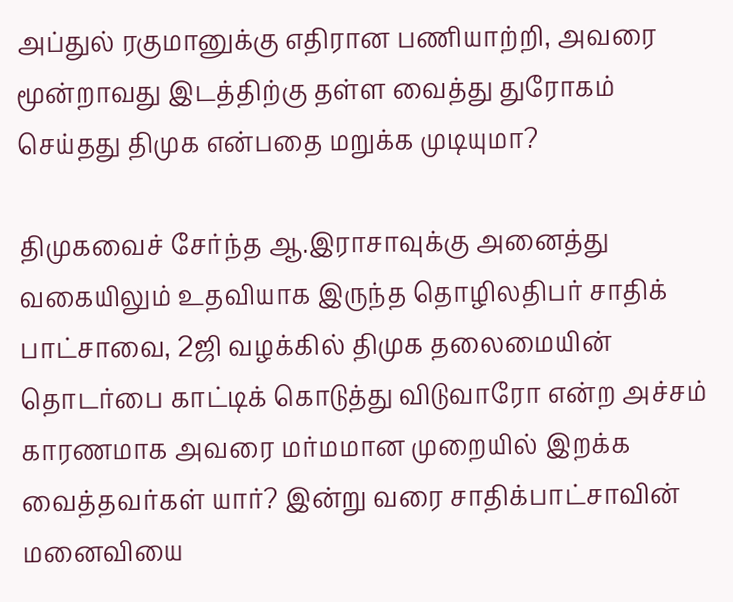அப்துல் ரகுமானுக்கு எதிரான பணியாற்றி, அவரை மூன்றாவது இடத்திற்கு தள்ள வைத்து துரோகம் செய்தது திமுக என்பதை மறுக்க முடியுமா?

திமுகவைச் சேர்ந்த ஆ.இராசாவுக்கு அனைத்து வகையிலும் உதவியாக இருந்த தொழிலதிபர் சாதிக் பாட்சாவை, 2ஜி வழக்கில் திமுக தலைமையின் தொடர்பை காட்டிக் கொடுத்து விடுவாரோ என்ற அச்சம் காரணமாக அவரை மர்மமான முறையில் இறக்க வைத்தவர்கள் யார்? இன்று வரை சாதிக்பாட்சாவின் மனைவியை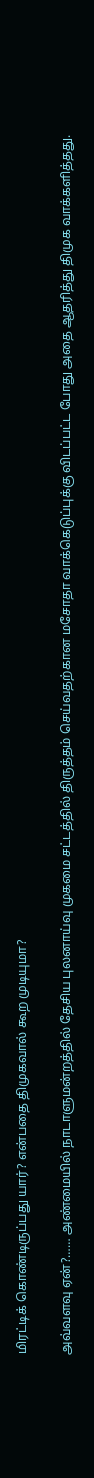மிரட்டிக் கொண்டிருப்பது யார்? என்பதை திமுகவால் கூற முடியுமா?

அவ்வளவு ஏன்?…… அண்மையில் நாடாளுமன்றத்தில் தேசிய புலனாய்வு முகமை சட்டத்தில் திருத்தம் செய்வதற்கான மசோதா வாக்கெடுப்புக்கு விடப்பட்ட போது அதை ஆதரித்து திமுக வாக்களித்தது.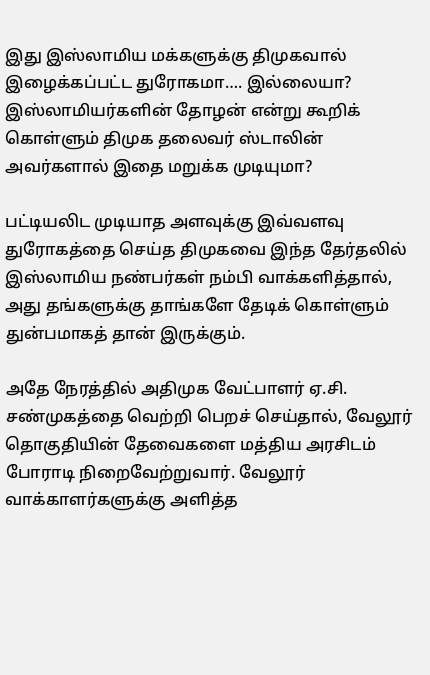இது இஸ்லாமிய மக்களுக்கு திமுகவால் இழைக்கப்பட்ட துரோகமா…. இல்லையா? இஸ்லாமியர்களின் தோழன் என்று கூறிக் கொள்ளும் திமுக தலைவர் ஸ்டாலின் அவர்களால் இதை மறுக்க முடியுமா?

பட்டியலிட முடியாத அளவுக்கு இவ்வளவு துரோகத்தை செய்த திமுகவை இந்த தேர்தலில் இஸ்லாமிய நண்பர்கள் நம்பி வாக்களித்தால், அது தங்களுக்கு தாங்களே தேடிக் கொள்ளும் துன்பமாகத் தான் இருக்கும்.

அதே நேரத்தில் அதிமுக வேட்பாளர் ஏ.சி. சண்முகத்தை வெற்றி பெறச் செய்தால், வேலூர் தொகுதியின் தேவைகளை மத்திய அரசிடம் போராடி நிறைவேற்றுவார். வேலூர் வாக்காளர்களுக்கு அளித்த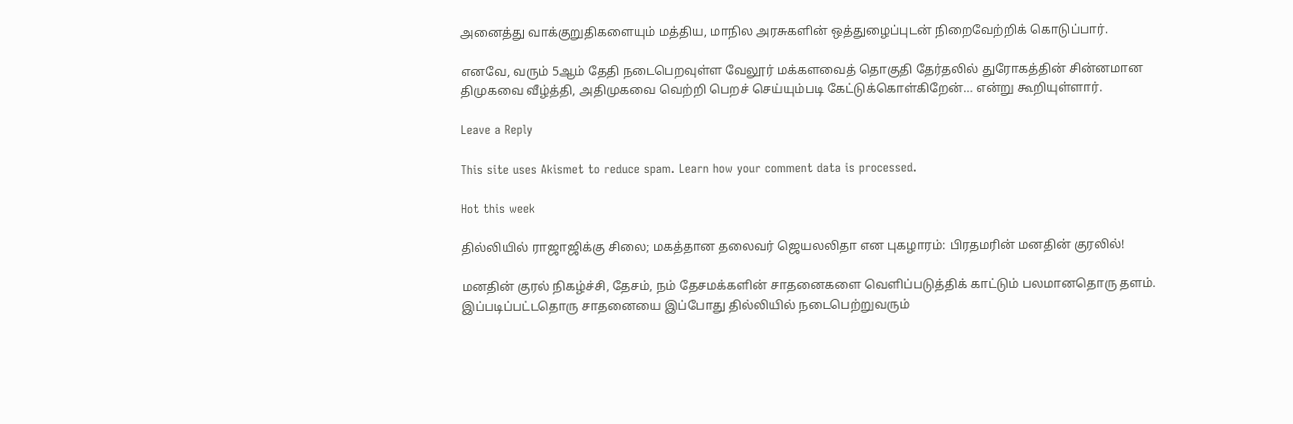அனைத்து வாக்குறுதிகளையும் மத்திய, மாநில அரசுகளின் ஒத்துழைப்புடன் நிறைவேற்றிக் கொடுப்பார்.

எனவே, வரும் 5ஆம் தேதி நடைபெறவுள்ள வேலூர் மக்களவைத் தொகுதி தேர்தலில் துரோகத்தின் சின்னமான திமுகவை வீழ்த்தி, அதிமுகவை வெற்றி பெறச் செய்யும்படி கேட்டுக்கொள்கிறேன்… என்று கூறியுள்ளார்.

Leave a Reply

This site uses Akismet to reduce spam. Learn how your comment data is processed.

Hot this week

தில்லியில் ராஜாஜிக்கு சிலை; மகத்தான தலைவர் ஜெயலலிதா என புகழாரம்: பிரதமரின் மனதின் குரலில்!

மனதின் குரல் நிகழ்ச்சி, தேசம், நம் தேசமக்களின் சாதனைகளை வெளிப்படுத்திக் காட்டும் பலமானதொரு தளம்.  இப்படிப்பட்டதொரு சாதனையை இப்போது தில்லியில் நடைபெற்றுவரும்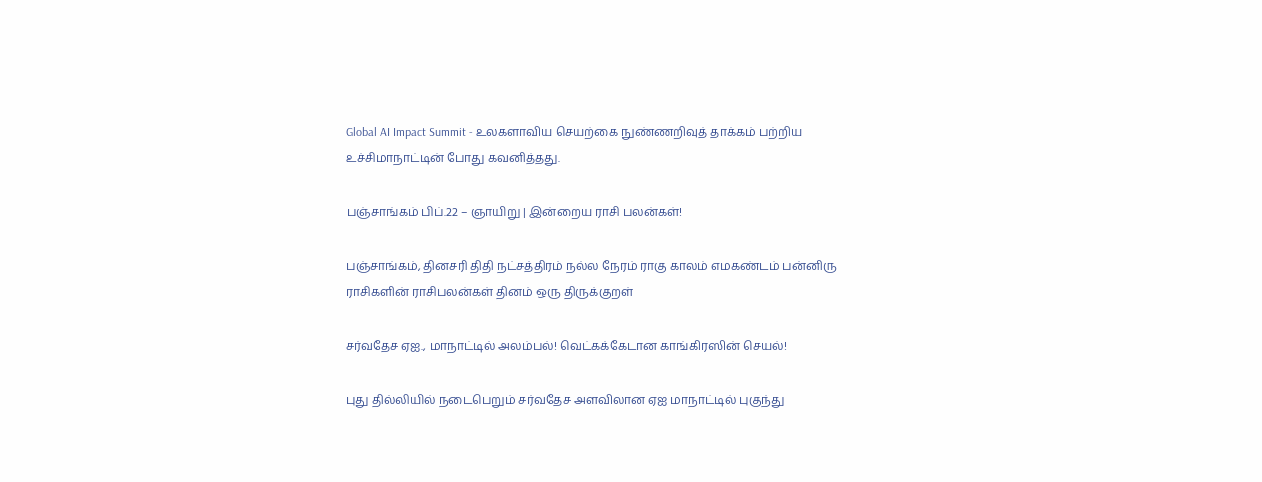Global AI Impact Summit - உலகளாவிய செயற்கை நுண்ணறிவுத் தாக்கம் பற்றிய உச்சிமாநாட்டின் போது கவனித்தது.

பஞ்சாங்கம் பிப்.22 – ஞாயிறு | இன்றைய ராசி பலன்கள்!

பஞ்சாங்கம், தினசரி திதி நட்சத்திரம் நல்ல நேரம் ராகு காலம் எமகண்டம் பன்னிரு ராசிகளின் ராசிபலன்கள் தினம் ஒரு திருக்குறள்

சர்வதேச ஏஐ., மாநாட்டில் அலம்பல்! வெட்கக்கேடான காங்கிரஸின் செயல்!

புது தில்லியில் நடைபெறும் சர்வதேச அளவிலான ஏஐ மாநாட்டில் புகுந்து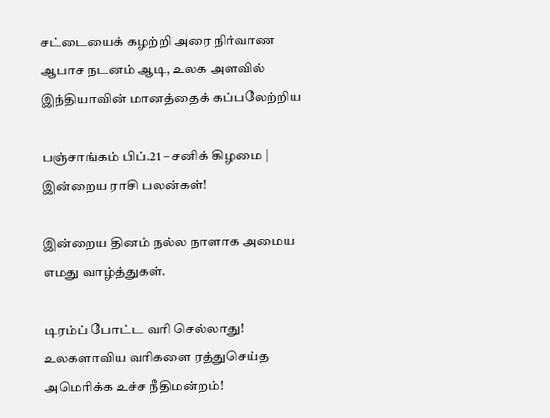சட்டையைக் கழற்றி அரை நிர்வாண ஆபாச நடனம் ஆடி, உலக அளவில் இந்தியாவின் மானத்தைக் கப்பலேற்றிய

பஞ்சாங்கம் பிப்.21 – சனிக் கிழமை | இன்றைய ராசி பலன்கள்!

இன்றைய தினம் நல்ல நாளாக அமைய எமது வாழ்த்துகள்.

டிரம்ப் போட்ட வரி செல்லாது! உலகளாவிய வரிகளை ரத்துசெய்த அமெரிக்க உச்ச நீதிமன்றம்!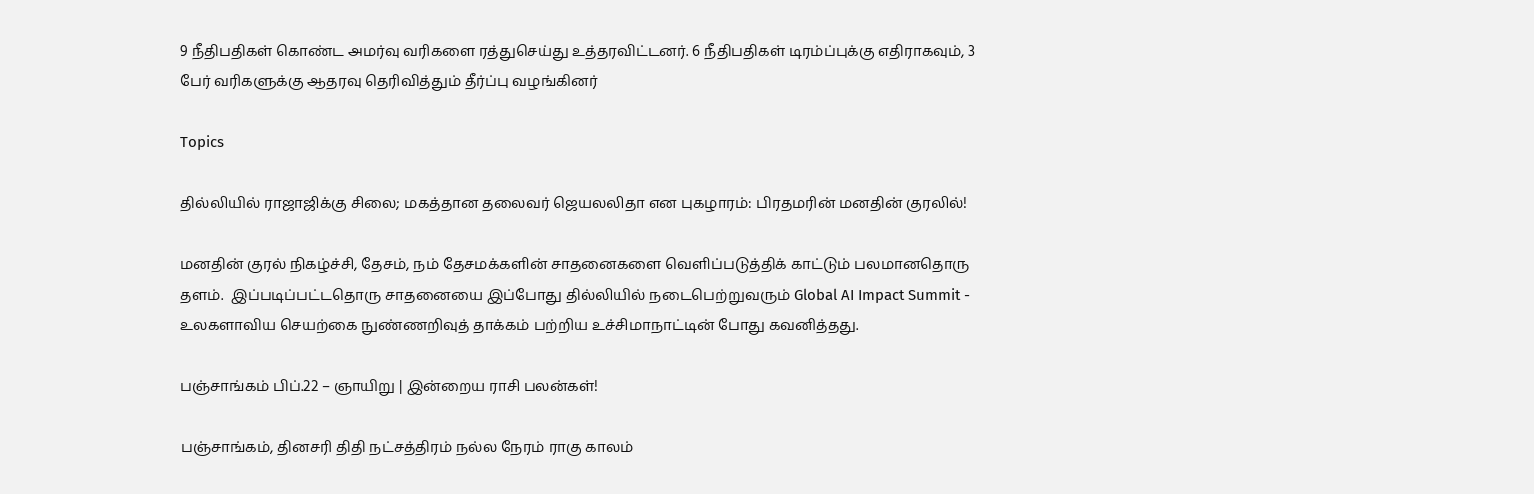9 நீதிபதிகள் கொண்ட அமர்வு வரிகளை ரத்துசெய்து உத்தரவிட்டனர். 6 நீதிபதிகள் டிரம்ப்புக்கு எதிராகவும், 3 பேர் வரிகளுக்கு ஆதரவு தெரிவித்தும் தீர்ப்பு வழங்கினர்

Topics

தில்லியில் ராஜாஜிக்கு சிலை; மகத்தான தலைவர் ஜெயலலிதா என புகழாரம்: பிரதமரின் மனதின் குரலில்!

மனதின் குரல் நிகழ்ச்சி, தேசம், நம் தேசமக்களின் சாதனைகளை வெளிப்படுத்திக் காட்டும் பலமானதொரு தளம்.  இப்படிப்பட்டதொரு சாதனையை இப்போது தில்லியில் நடைபெற்றுவரும் Global AI Impact Summit - உலகளாவிய செயற்கை நுண்ணறிவுத் தாக்கம் பற்றிய உச்சிமாநாட்டின் போது கவனித்தது.

பஞ்சாங்கம் பிப்.22 – ஞாயிறு | இன்றைய ராசி பலன்கள்!

பஞ்சாங்கம், தினசரி திதி நட்சத்திரம் நல்ல நேரம் ராகு காலம்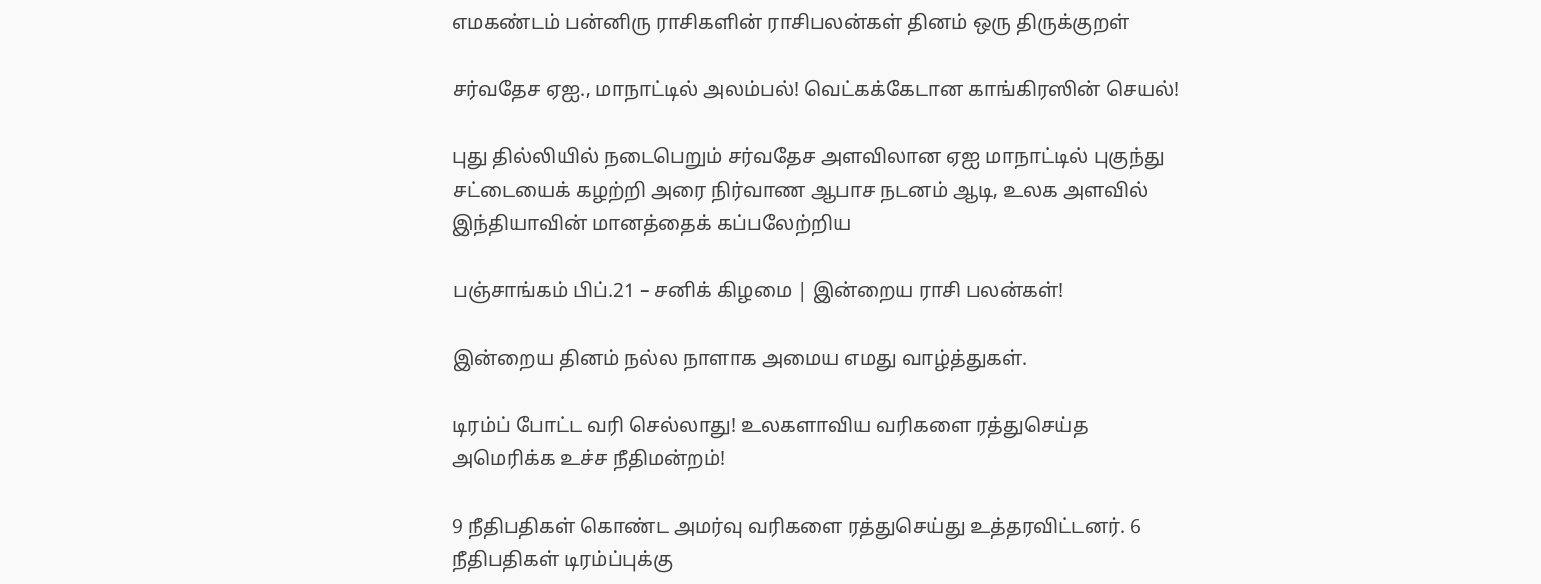எமகண்டம் பன்னிரு ராசிகளின் ராசிபலன்கள் தினம் ஒரு திருக்குறள்

சர்வதேச ஏஐ., மாநாட்டில் அலம்பல்! வெட்கக்கேடான காங்கிரஸின் செயல்!

புது தில்லியில் நடைபெறும் சர்வதேச அளவிலான ஏஐ மாநாட்டில் புகுந்து சட்டையைக் கழற்றி அரை நிர்வாண ஆபாச நடனம் ஆடி, உலக அளவில் இந்தியாவின் மானத்தைக் கப்பலேற்றிய

பஞ்சாங்கம் பிப்.21 – சனிக் கிழமை | இன்றைய ராசி பலன்கள்!

இன்றைய தினம் நல்ல நாளாக அமைய எமது வாழ்த்துகள்.

டிரம்ப் போட்ட வரி செல்லாது! உலகளாவிய வரிகளை ரத்துசெய்த அமெரிக்க உச்ச நீதிமன்றம்!

9 நீதிபதிகள் கொண்ட அமர்வு வரிகளை ரத்துசெய்து உத்தரவிட்டனர். 6 நீதிபதிகள் டிரம்ப்புக்கு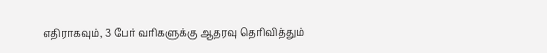எதிராகவும், 3 பேர் வரிகளுக்கு ஆதரவு தெரிவித்தும்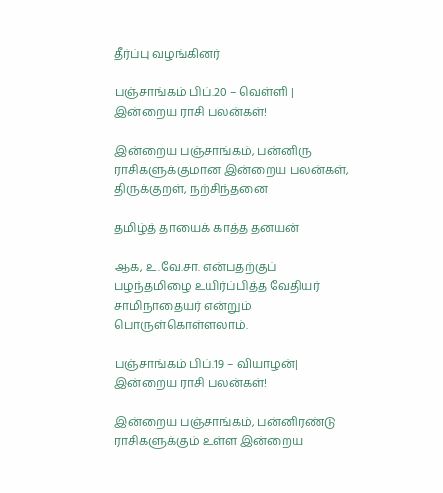தீர்ப்பு வழங்கினர்

பஞ்சாங்கம் பிப்.20 – வெள்ளி | இன்றைய ராசி பலன்கள்!

இன்றைய பஞ்சாங்கம், பன்னிரு ராசிகளுக்குமான இன்றைய பலன்கள், திருக்குறள், நற்சிந்தனை

தமிழ்த் தாயைக் காத்த தனயன்

ஆக, உ.வே.சா. என்பதற்குப் பழந்தமிழை உயிர்ப்பித்த வேதியர் சாமிநாதையர் என்றும் பொருள்கொள்ளலாம்.

பஞ்சாங்கம் பிப்.19 – வியாழன்| இன்றைய ராசி பலன்கள்!

இன்றைய பஞ்சாங்கம், பன்னிரண்டு ராசிகளுக்கும் உள்ள இன்றைய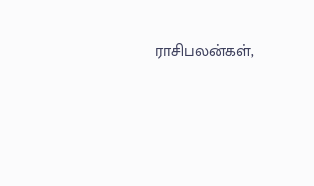ராசிபலன்கள்,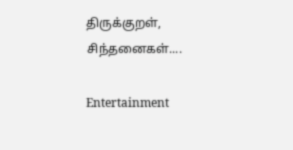திருக்குறள், சிந்தனைகள்....

Entertainment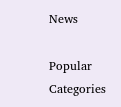News

Popular Categories